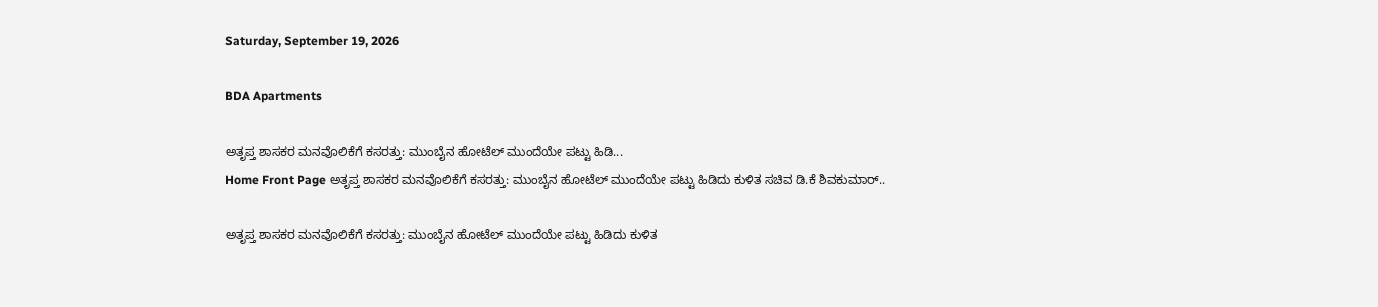Saturday, September 19, 2026

BDA Apartments

ಅತೃಪ್ತ ಶಾಸಕರ ಮನವೊಲಿಕೆಗೆ ಕಸರತ್ತು: ಮುಂಬೈನ ಹೋಟೆಲ್ ಮುಂದೆಯೇ ಪಟ್ಟು ಹಿಡಿ...
Home Front Page ಅತೃಪ್ತ ಶಾಸಕರ ಮನವೊಲಿಕೆಗೆ ಕಸರತ್ತು: ಮುಂಬೈನ ಹೋಟೆಲ್ ಮುಂದೆಯೇ ಪಟ್ಟು ಹಿಡಿದು ಕುಳಿತ ಸಚಿವ ಡಿ.ಕೆ ಶಿವಕುಮಾರ್..

ಅತೃಪ್ತ ಶಾಸಕರ ಮನವೊಲಿಕೆಗೆ ಕಸರತ್ತು: ಮುಂಬೈನ ಹೋಟೆಲ್ ಮುಂದೆಯೇ ಪಟ್ಟು ಹಿಡಿದು ಕುಳಿತ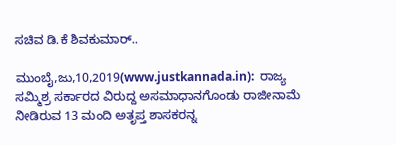ಸಚಿವ ಡಿ.ಕೆ ಶಿವಕುಮಾರ್..

ಮುಂಬೈ,ಜು,10,2019(www.justkannada.in):  ರಾಜ್ಯ ಸಮ್ಮಿಶ್ರ ಸರ್ಕಾರದ ವಿರುದ್ದ ಅಸಮಾಧಾನಗೊಂಡು ರಾಜೀನಾಮೆ ನೀಡಿರುವ 13 ಮಂದಿ ಅತೃಪ್ತ ಶಾಸಕರನ್ನ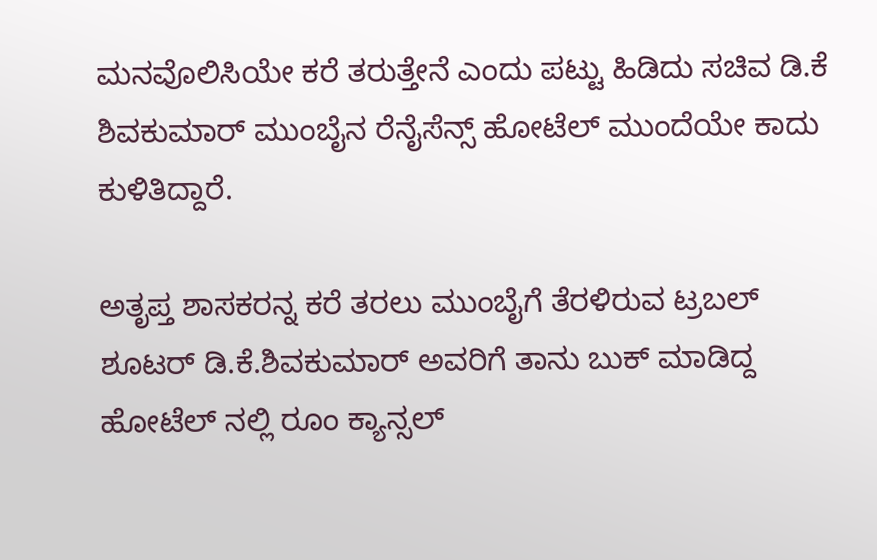ಮನವೊಲಿಸಿಯೇ ಕರೆ ತರುತ್ತೇನೆ ಎಂದು ಪಟ್ಟು ಹಿಡಿದು ಸಚಿವ ಡಿ.ಕೆ ಶಿವಕುಮಾರ್ ಮುಂಬೈನ ರೆನೈಸೆನ್ಸ್ ಹೋಟೆಲ್ ಮುಂದೆಯೇ ಕಾದು ಕುಳಿತಿದ್ದಾರೆ.

ಅತೃಪ್ತ ಶಾಸಕರನ್ನ ಕರೆ ತರಲು ಮುಂಬೈಗೆ ತೆರಳಿರುವ ಟ್ರಬಲ್ ಶೂಟರ್ ಡಿ.ಕೆ.ಶಿವಕುಮಾರ್ ಅವರಿಗೆ ತಾನು ಬುಕ್ ಮಾಡಿದ್ದ ಹೋಟೆಲ್ ನಲ್ಲಿ ರೂಂ ಕ್ಯಾನ್ಸಲ್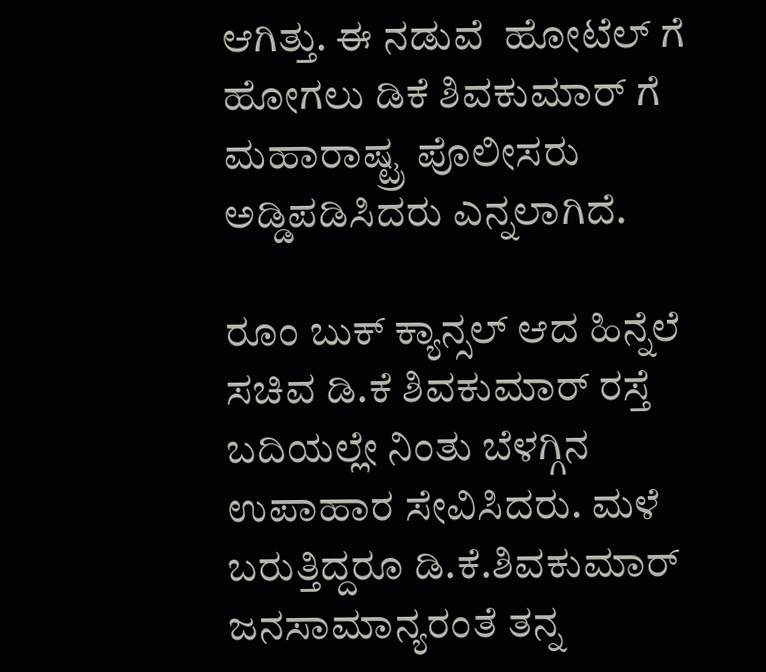ಆಗಿತ್ತು. ಈ ನಡುವೆ  ಹೋಟೆಲ್ ಗೆ ಹೋಗಲು ಡಿಕೆ ಶಿವಕುಮಾರ್ ಗೆ ಮಹಾರಾಷ್ಟ್ರ ಪೊಲೀಸರು ಅಡ್ಡಿಪಡಿಸಿದರು ಎನ್ನಲಾಗಿದೆ.

ರೂಂ ಬುಕ್ ಕ್ಯಾನ್ಸಲ್ ಆದ ಹಿನ್ನೆಲೆ ಸಚಿವ ಡಿ.ಕೆ ಶಿವಕುಮಾರ್ ರಸ್ತೆ ಬದಿಯಲ್ಲೇ ನಿಂತು ಬೆಳಗ್ಗಿನ ಉಪಾಹಾರ ಸೇವಿಸಿದರು. ಮಳೆ ಬರುತ್ತಿದ್ದರೂ ಡಿ.ಕೆ.ಶಿವಕುಮಾರ್ ಜನಸಾಮಾನ್ಯರಂತೆ ತನ್ನ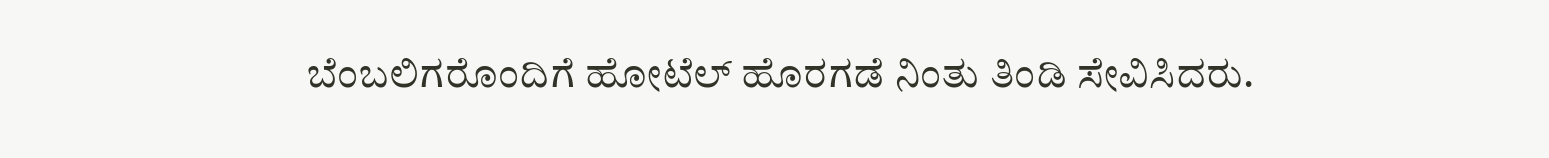ಬೆಂಬಲಿಗರೊಂದಿಗೆ ಹೋಟೆಲ್ ಹೊರಗಡೆ ನಿಂತು ತಿಂಡಿ ಸೇವಿಸಿದರು.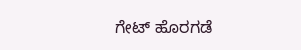ಗೇಟ್ ಹೊರಗಡೆ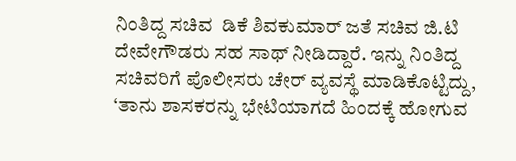ನಿಂತಿದ್ದ ಸಚಿವ  ಡಿಕೆ ಶಿವಕುಮಾರ್ ಜತೆ ಸಚಿವ ಜಿ.ಟಿ ದೇವೇಗೌಡರು ಸಹ ಸಾಥ್ ನೀಡಿದ್ದಾರೆ. ಇನ್ನು ನಿಂತಿದ್ದ ಸಚಿವರಿಗೆ ಪೊಲೀಸರು ಚೇರ್ ವ್ಯವಸ್ಥೆ ಮಾಡಿಕೊಟ್ಟಿದ್ದು,  ‘ತಾನು ಶಾಸಕರನ್ನು ಭೇಟಿಯಾಗದೆ ಹಿಂದಕ್ಕೆ ಹೋಗುವ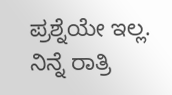ಪ್ರಶ್ನೆಯೇ ಇಲ್ಲ. ನಿನ್ನೆ ರಾತ್ರಿ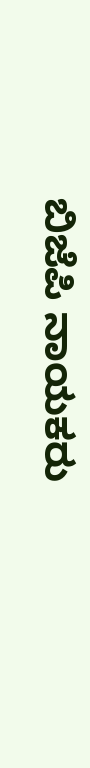ಬಿಜೆಪಿ ನಾಯಕರು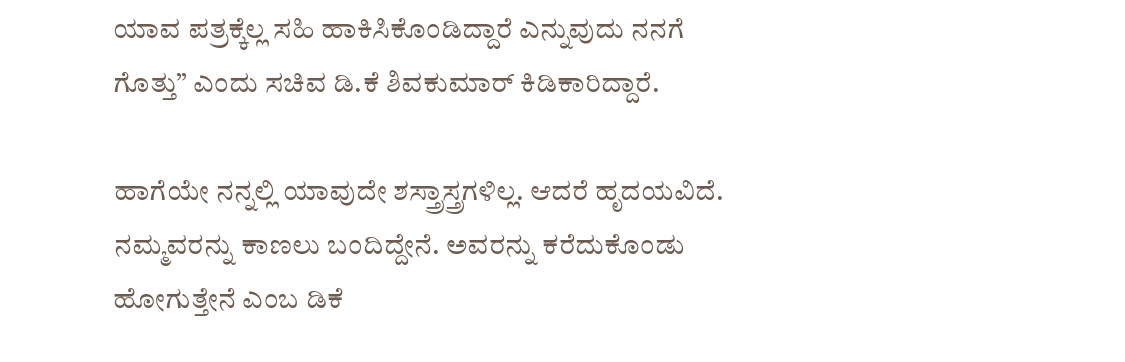ಯಾವ ಪತ್ರಕ್ಕೆಲ್ಲ ಸಹಿ ಹಾಕಿಸಿಕೊಂಡಿದ್ದಾರೆ ಎನ್ನುವುದು ನನಗೆ ಗೊತ್ತು” ಎಂದು ಸಚಿವ ಡಿ.ಕೆ ಶಿವಕುಮಾರ್ ಕಿಡಿಕಾರಿದ್ದಾರೆ.

ಹಾಗೆಯೇ ನನ್ನಲ್ಲಿ ಯಾವುದೇ ಶಸ್ತ್ರಾಸ್ತ್ರಗಳಿಲ್ಲ. ಆದರೆ ಹೃದಯವಿದೆ. ನಮ್ಮವರನ್ನು ಕಾಣಲು ಬಂದಿದ್ದೇನೆ. ಅವರನ್ನು ಕರೆದುಕೊಂಡು ಹೋಗುತ್ತೇನೆ ಎಂಬ ಡಿಕೆ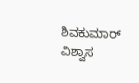ಶಿವಕುಮಾರ್ ವಿಶ್ವಾಸ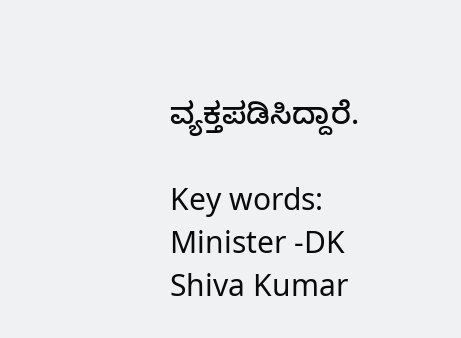ವ್ಯಕ್ತಪಡಿಸಿದ್ದಾರೆ.

Key words: Minister -DK Shiva Kumar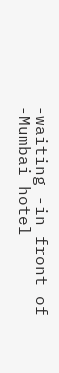-waiting -in front of -Mumbai hotel